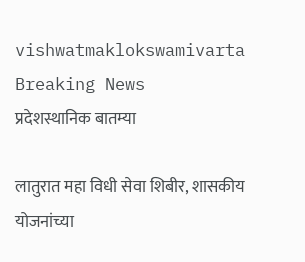vishwatmaklokswamivarta
Breaking News
प्रदेशस्थानिक बातम्या

लातुरात महा विधी सेवा शिबीर, शासकीय योजनांच्या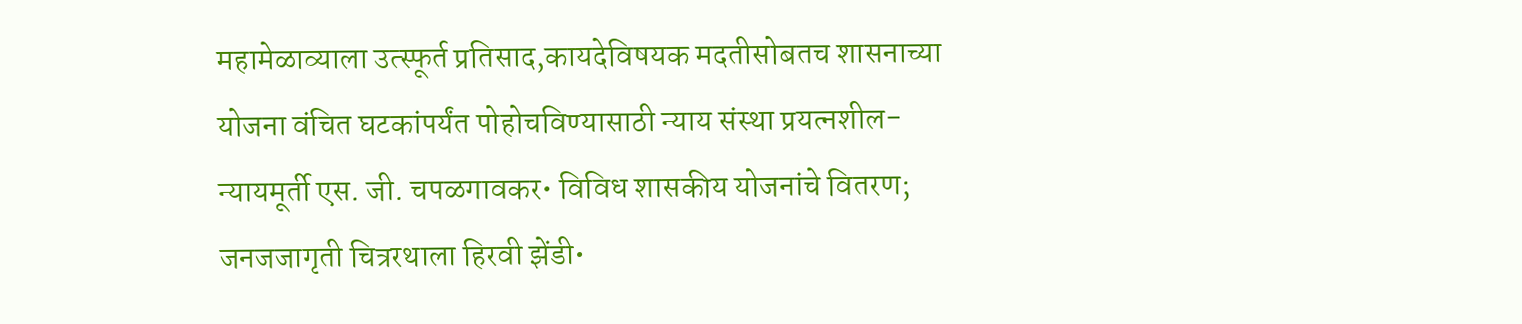महामेळाव्याला उत्स्फूर्त प्रतिसाद,कायदेविषयक मदतीसोबतच शासनाच्या योजना वंचित घटकांपर्यंत पोहोचविण्यासाठी न्याय संस्था प्रयत्नशील-न्यायमूर्ती एस. जी. चपळगावकर• विविध शासकीय योजनांचे वितरण; जनजजागृती चित्ररथाला हिरवी झेंडी•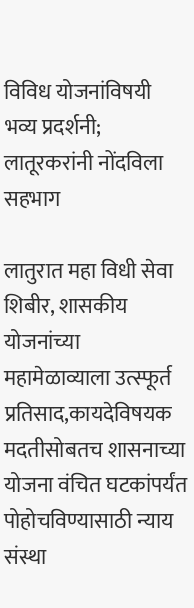विविध योजनांविषयी भव्य प्रदर्शनी; लातूरकरांनी नोंदविला सहभाग

लातुरात महा विधी सेवा शिबीर, शासकीय योजनांच्या महामेळाव्याला उत्स्फूर्त प्रतिसाद,कायदेविषयक मदतीसोबतच शासनाच्या योजना वंचित घटकांपर्यंत पोहोचविण्यासाठी न्याय संस्था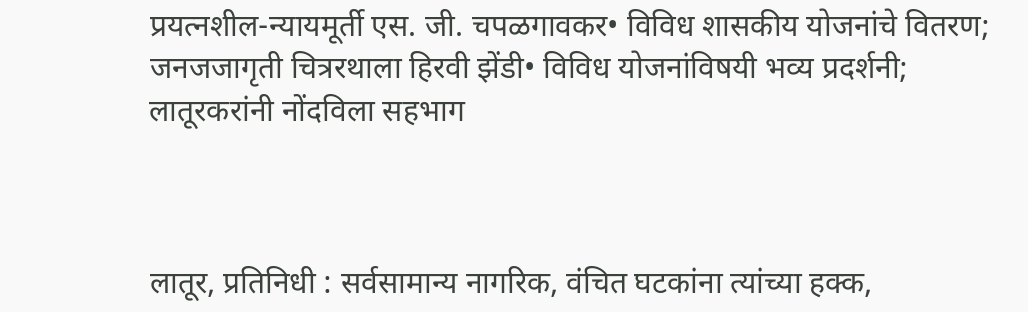प्रयत्नशील-न्यायमूर्ती एस. जी. चपळगावकर• विविध शासकीय योजनांचे वितरण; जनजजागृती चित्ररथाला हिरवी झेंडी• विविध योजनांविषयी भव्य प्रदर्शनी; लातूरकरांनी नोंदविला सहभाग



लातूर, प्रतिनिधी : सर्वसामान्य नागरिक, वंचित घटकांना त्यांच्या हक्क,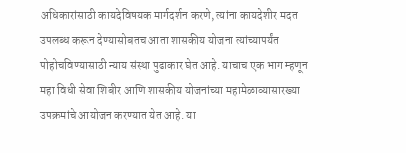अधिकारांसाठी कायदेविषयक मार्गदर्शन करणे, त्यांना कायदेशीर मदत उपलब्ध करून देण्यासोबतच आता शासकीय योजना त्यांच्यापर्यंत पोहोचविण्यासाठी न्याय संस्था पुढाकार घेत आहे. याचाच एक भाग म्हणून महा विधी सेवा शिबीर आणि शासकीय योजनांच्या महामेळाव्यासारख्या उपक्रमांचे आयोजन करण्यात येत आहे. या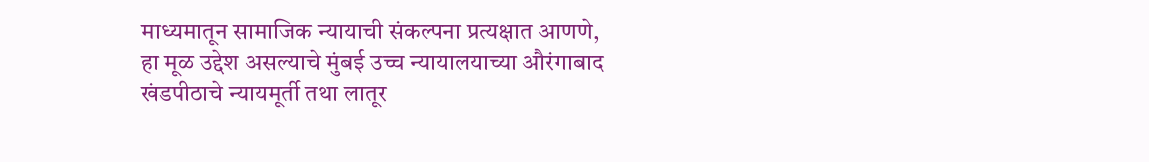माध्यमातून सामाजिक न्यायाची संकल्पना प्रत्यक्षात आणणे, हा मूळ उद्देश असल्याचे मुंबई उच्च न्यायालयाच्या औरंगाबाद खंडपीठाचे न्यायमूर्ती तथा लातूर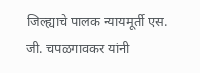जिल्ह्याचे पालक न्यायमूर्ती एस. जी. चपळगावकर यांनी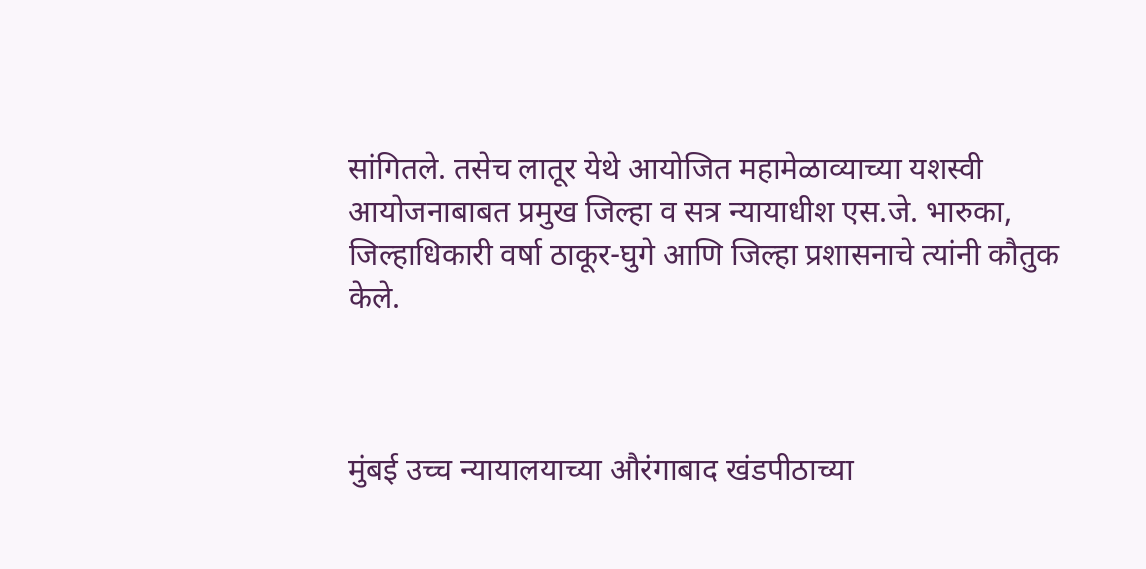सांगितले. तसेच लातूर येथे आयोजित महामेळाव्याच्या यशस्वी आयोजनाबाबत प्रमुख जिल्हा व सत्र न्यायाधीश एस.जे. भारुका, जिल्हाधिकारी वर्षा ठाकूर-घुगे आणि जिल्हा प्रशासनाचे त्यांनी कौतुक केले.



मुंबई उच्च न्यायालयाच्या औरंगाबाद खंडपीठाच्या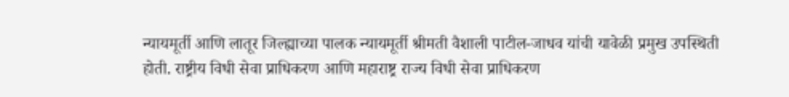न्यायमूर्ती आणि लातूर जिल्ह्याच्या पालक न्यायमूर्ती श्रीमती वैशाली पाटील-जाधव यांची यावेळी प्रमुख उपस्थिती होती. राष्ट्रीय विधी सेवा प्राधिकरण आणि महाराष्ट्र राज्य विधी सेवा प्राधिकरण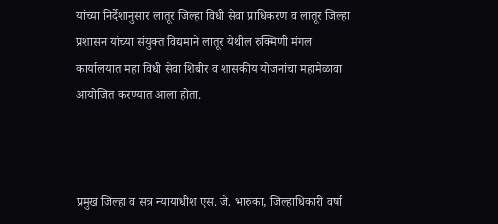यांच्या निर्देशानुसार लातूर जिल्हा विधी सेवा प्राधिकरण व लातूर जिल्हा प्रशासन यांच्या संयुक्त विद्यमाने लातूर येथील रुक्मिणी मंगल कार्यालयात महा विधी सेवा शिबीर व शासकीय योजनांचा महामेळावा आयोजित करण्यात आला होता.



प्रमुख जिल्हा व सत्र न्यायाधीश एस. जे. भारुका, जिल्हाधिकारी वर्षा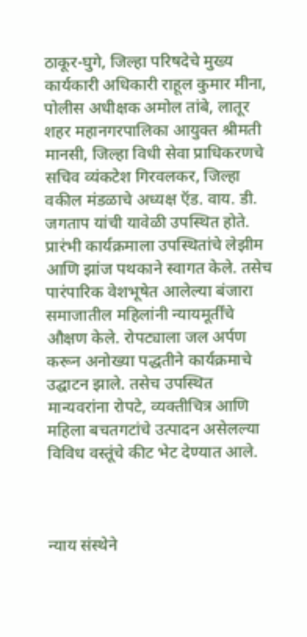ठाकूर-घुगे, जिल्हा परिषदेचे मुख्य कार्यकारी अधिकारी राहूल कुमार मीना, पोलीस अधीक्षक अमोल तांबे, लातूर शहर महानगरपालिका आयुक्त श्रीमती मानसी, जिल्हा विधी सेवा प्राधिकरणचे सचिव व्यंकटेश गिरवलकर, जिल्हा वकील मंडळाचे अध्यक्ष ऍड. वाय. डी. जगताप यांची यावेळी उपस्थित होते. प्रारंभी कार्यक्रमाला उपस्थितांचे लेझीम आणि झांज पथकाने स्वागत केले. तसेच पारंपारिक वेशभूषेत आलेल्या बंजारा समाजातील महिलांनी न्यायमूर्तींचे औक्षण केले. रोपट्याला जल अर्पण करून अनोख्या पद्धतीने कार्यक्रमाचे उद्घाटन झाले. तसेच उपस्थित मान्यवरांना रोपटे, व्यक्तीचित्र आणि महिला बचतगटांचे उत्पादन असेलल्या विविध वस्तूंचे कीट भेट देण्यात आले.



न्याय संस्थेने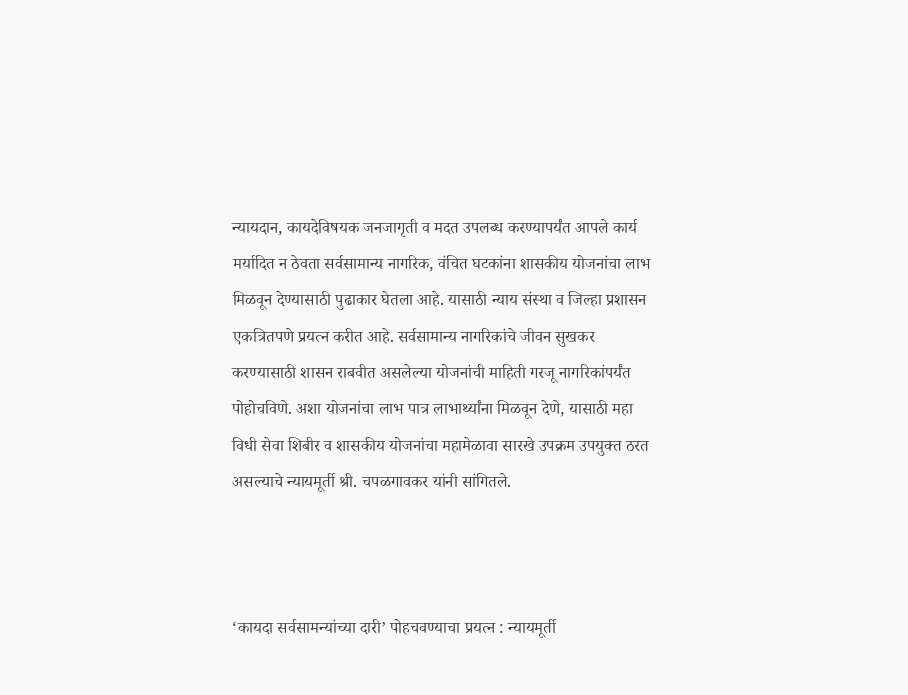न्यायदान, कायदेविषयक जनजागृती व मदत उपलब्ध करण्यापर्यंत आपले कार्य मर्यादित न ठेवता सर्वसामान्य नागरिक, वंचित घटकांना शासकीय योजनांचा लाभ मिळवून देण्यासाठी पुढाकार घेतला आहे. यासाठी न्याय संस्था व जिल्हा प्रशासन एकत्रितपणे प्रयत्न करीत आहे. सर्वसामान्य नागरिकांचे जीवन सुखकर करण्यासाठी शासन राबवीत असलेल्या योजनांची माहिती गरजू नागरिकांपर्यंत पोहोचविणे. अशा योजनांचा लाभ पात्र लाभार्थ्यांना मिळवून देणे, यासाठी महा विधी सेवा शिबीर व शासकीय योजनांचा महामेळावा सारखे उपक्रम उपयुक्त ठरत असल्याचे न्यायमूर्ती श्री. चपळगावकर यांनी सांगितले.



‘कायदा सर्वसामन्यांच्या दारी’ पोहचवण्याचा प्रयत्न : न्यायमूर्ती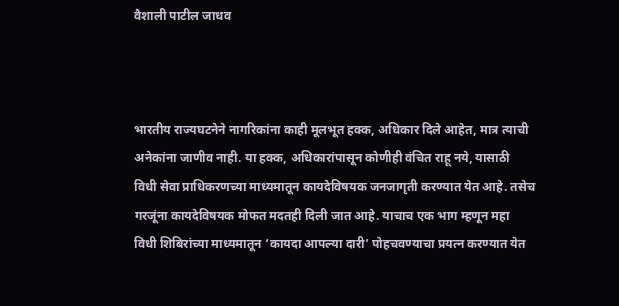वैशाली पाटील जाधव



भारतीय राज्यघटनेने नागरिकांना काही मूलभूत हक्क, अधिकार दिले आहेत, मात्र त्याची अनेकांना जाणीव नाही. या हक्क, अधिकारांपासून कोणीही वंचित राहू नये, यासाठी विधी सेवा प्राधिकरणच्या माध्यमातून कायदेविषयक जनजागृती करण्यात येत आहे. तसेच गरजूंना कायदेविषयक मोफत मदतही दिली जात आहे. याचाच एक भाग म्हणून महा विधी शिबिरांच्या माध्यमातून ‘कायदा आपल्या दारी’ पोहचवण्याचा प्रयत्न करण्यात येत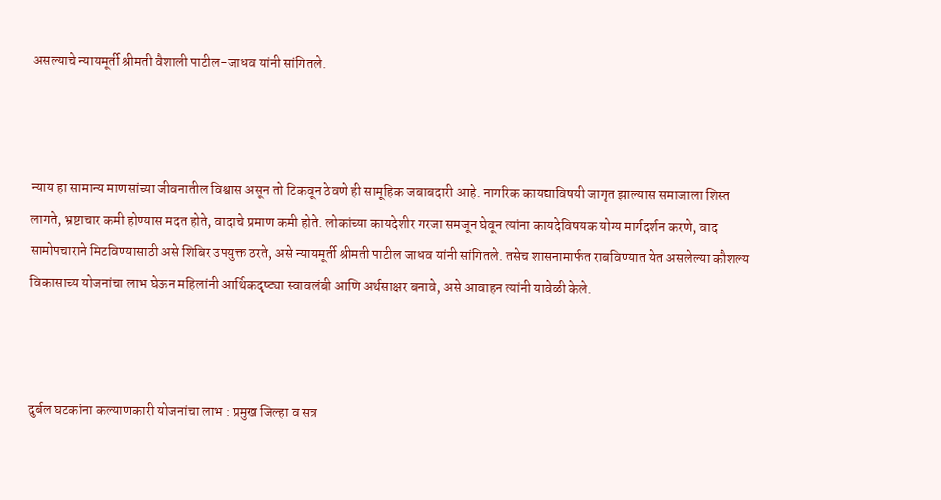असल्याचे न्यायमूर्ती श्रीमती वैशाली पाटील-जाधव यांनी सांगितले.



न्याय हा सामान्य माणसांच्या जीवनातील विश्वास असून तो टिकवून ठेवणे ही सामूहिक जबाबदारी आहे. नागरिक कायद्याविषयी जागृत झाल्यास समाजाला शिस्त लागते, भ्रष्टाचार कमी होण्यास मदत होते, वादाचे प्रमाण कमी होते. लोकांच्या कायदेशीर गरजा समजून घेवून त्यांना कायदेविषयक योग्य मार्गदर्शन करणे, वाद सामोपचाराने मिटविण्यासाठी असे शिबिर उपयुक्त ठरते, असे न्यायमूर्ती श्रीमती पाटील जाधव यांनी सांगितले. तसेच शासनामार्फत राबविण्यात येत असलेल्या कौशल्य विकासाच्य योजनांचा लाभ घेऊन महिलांनी आर्थिकदृष्ट्या स्वावलंबी आणि अर्थसाक्षर बनावे, असे आवाहन त्यांनी यावेळी केले.



दुर्बल घटकांना कल्याणकारी योजनांचा लाभ : प्रमुख जिल्हा व सत्र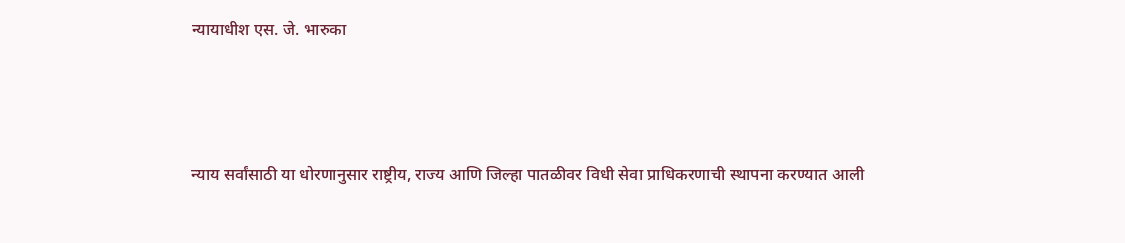न्यायाधीश एस. जे. भारुका



न्याय सर्वांसाठी या धोरणानुसार राष्ट्रीय, राज्य आणि जिल्हा पातळीवर विधी सेवा प्राधिकरणाची स्थापना करण्यात आली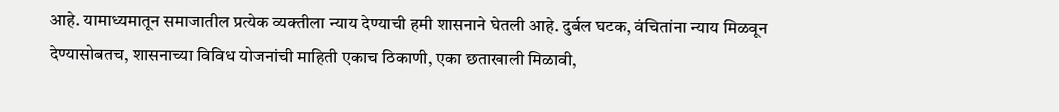आहे. यामाध्यमातून समाजातील प्रत्येक व्यक्तीला न्याय देण्याची हमी शासनाने घेतली आहे. दुर्बल घटक, वंचितांना न्याय मिळवून देण्यासोबतच, शासनाच्या विविध योजनांची माहिती एकाच ठिकाणी, एका छताखाली मिळावी,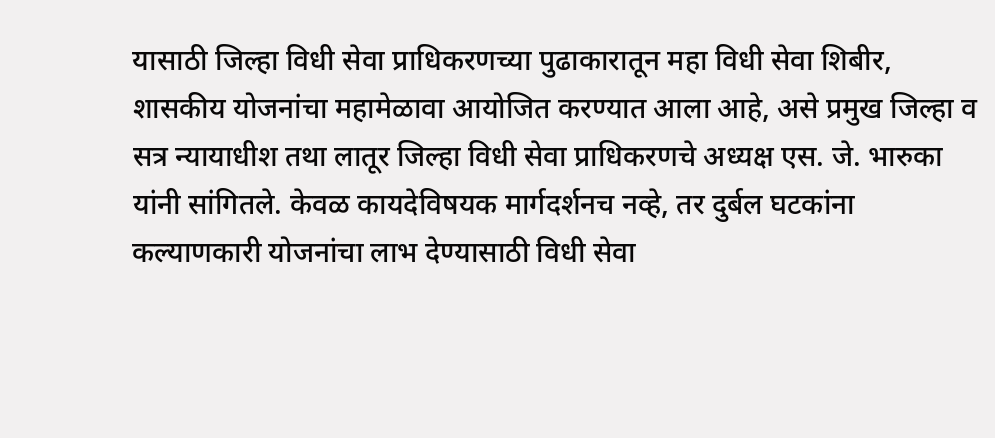यासाठी जिल्हा विधी सेवा प्राधिकरणच्या पुढाकारातून महा विधी सेवा शिबीर, शासकीय योजनांचा महामेळावा आयोजित करण्यात आला आहे, असे प्रमुख जिल्हा व सत्र न्यायाधीश तथा लातूर जिल्हा विधी सेवा प्राधिकरणचे अध्यक्ष एस. जे. भारुका यांनी सांगितले. केवळ कायदेविषयक मार्गदर्शनच नव्हे, तर दुर्बल घटकांना कल्याणकारी योजनांचा लाभ देण्यासाठी विधी सेवा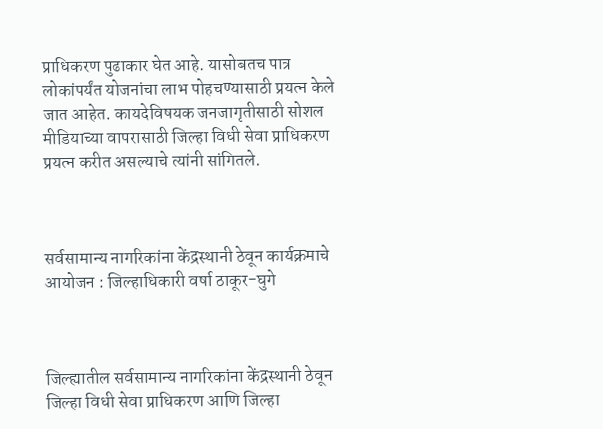प्राधिकरण पुढाकार घेत आहे. यासोबतच पात्र लोकांपर्यंत योजनांचा लाभ पोहचण्यासाठी प्रयत्न केले जात आहेत. कायदेविषयक जनजागृतीसाठी सोशल मीडियाच्या वापरासाठी जिल्हा विधी सेवा प्राधिकरण प्रयत्न करीत असल्याचे त्यांनी सांगितले.



सर्वसामान्य नागरिकांना केंद्रस्थानी ठेवून कार्यक्रमाचे आयोजन : जिल्हाधिकारी वर्षा ठाकूर-घुगे



जिल्ह्यातील सर्वसामान्य नागरिकांना केंद्रस्थानी ठेवून जिल्हा विधी सेवा प्राधिकरण आणि जिल्हा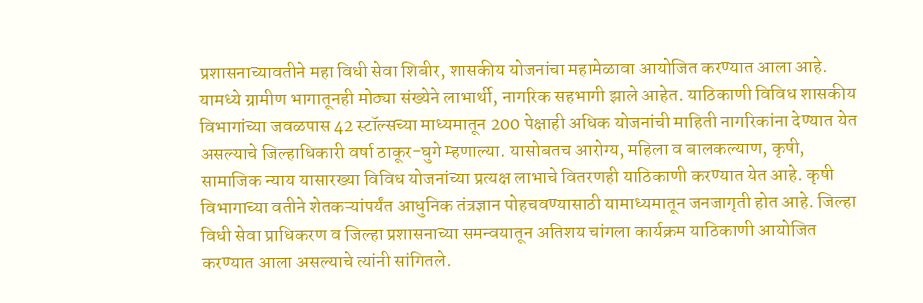प्रशासनाच्यावतीने महा विधी सेवा शिबीर, शासकीय योजनांचा महामेळावा आयोजित करण्यात आला आहे. यामध्ये ग्रामीण भागातूनही मोठ्या संख्येने लाभार्थी, नागरिक सहभागी झाले आहेत. याठिकाणी विविध शासकीय विभागांच्या जवळपास 42 स्टॉल्सच्या माध्यमातून 200 पेक्षाही अधिक योजनांची माहिती नागरिकांना देण्यात येत असल्याचे जिल्हाधिकारी वर्षा ठाकूर-घुगे म्हणाल्या. यासोबतच आरोग्य, महिला व बालकल्याण, कृषी, सामाजिक न्याय यासारख्या विविध योजनांच्या प्रत्यक्ष लाभाचे वितरणही याठिकाणी करण्यात येत आहे. कृषी विभागाच्या वतीने शेतकऱ्यांपर्यंत आधुनिक तंत्रज्ञान पोहचवण्यासाठी यामाध्यमातून जनजागृती होत आहे. जिल्हा विधी सेवा प्राधिकरण व जिल्हा प्रशासनाच्या समन्वयातून अतिशय चांगला कार्यक्रम याठिकाणी आयोजित करण्यात आला असल्याचे त्यांनी सांगितले.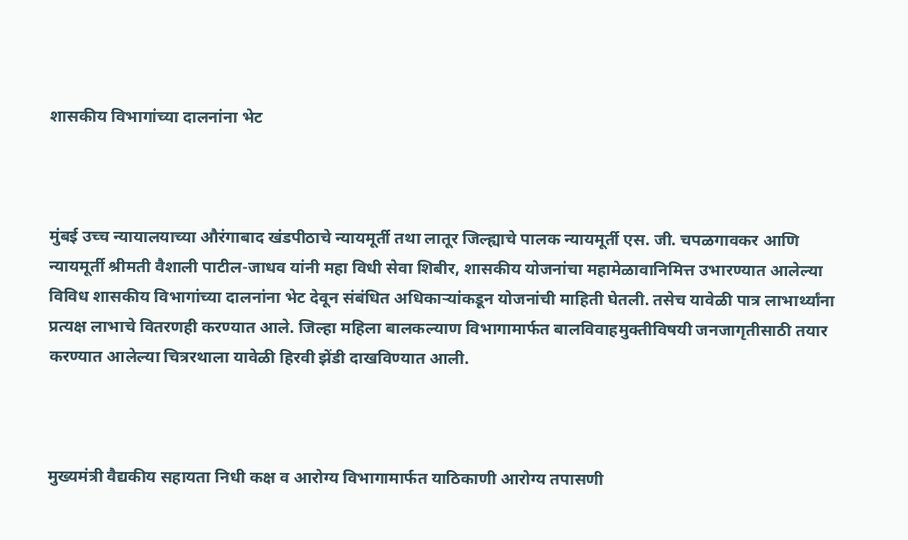शासकीय विभागांच्या दालनांना भेट



मुंबई उच्च न्यायालयाच्या औरंगाबाद खंडपीठाचे न्यायमूर्ती तथा लातूर जिल्ह्याचे पालक न्यायमूर्ती एस. जी. चपळगावकर आणि न्यायमूर्ती श्रीमती वैशाली पाटील-जाधव यांनी महा विधी सेवा शिबीर, शासकीय योजनांचा महामेळावानिमित्त उभारण्यात आलेल्या विविध शासकीय विभागांच्या दालनांना भेट देवून संबंधित अधिकाऱ्यांकडून योजनांची माहिती घेतली. तसेच यावेळी पात्र लाभार्थ्यांना प्रत्यक्ष लाभाचे वितरणही करण्यात आले. जिल्हा महिला बालकल्याण विभागामार्फत बालविवाहमुक्तीविषयी जनजागृतीसाठी तयार करण्यात आलेल्या चित्ररथाला यावेळी हिरवी झेंडी दाखविण्यात आली.



मुख्यमंत्री वैद्यकीय सहायता निधी कक्ष व आरोग्य विभागामार्फत याठिकाणी आरोग्य तपासणी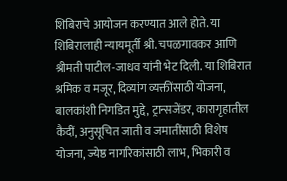शिबिराचे आयोजन करण्यात आले होते. या शिबिरालाही न्यायमूर्ती श्री. चपळगावकर आणि श्रीमती पाटील-जाधव यांनी भेट दिली. या शिबिरात श्रमिक व मजूर, दिव्यांग व्यक्तींसाठी योजना, बालकांशी निगडित मुद्दे, ट्रान्सजेंडर, कारागृहातील कैदीं, अनुसूचित जाती व जमातींसाठी विशेष योजना, ज्येष्ठ नागरिकांसाठी लाभ, भिकारी व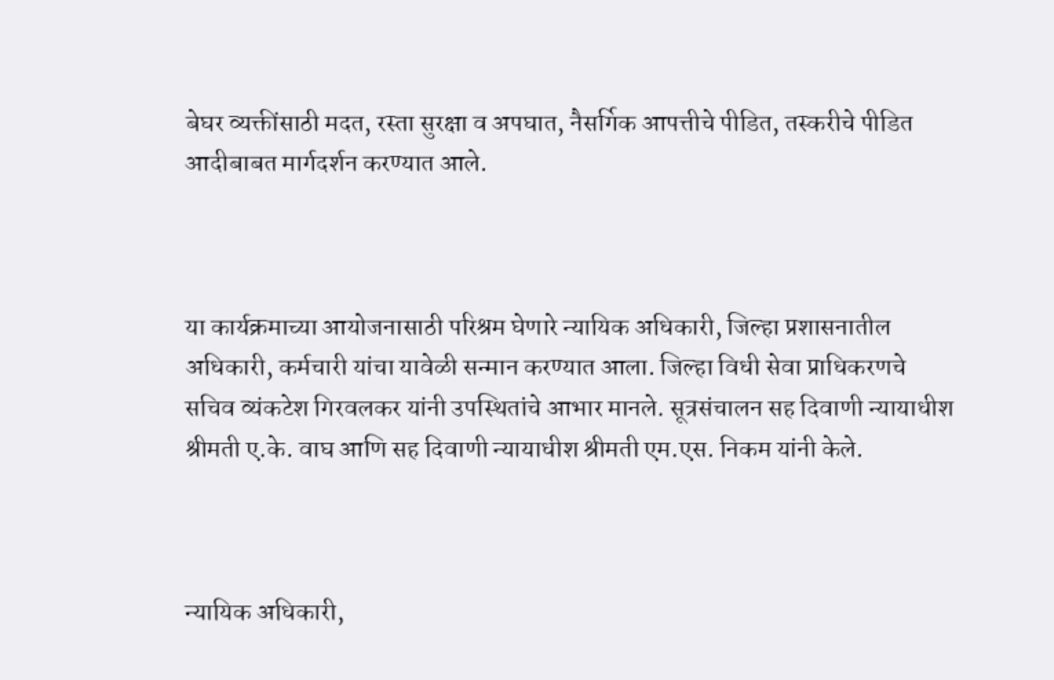बेघर व्यक्तींसाठी मदत, रस्ता सुरक्षा व अपघात, नैसर्गिक आपत्तीचे पीडित, तस्करीचे पीडित आदीबाबत मार्गदर्शन करण्यात आले.



या कार्यक्रमाच्या आयोजनासाठी परिश्रम घेणारे न्यायिक अधिकारी, जिल्हा प्रशासनातील अधिकारी, कर्मचारी यांचा यावेळी सन्मान करण्यात आला. जिल्हा विधी सेवा प्राधिकरणचे सचिव व्यंकटेश गिरवलकर यांनी उपस्थितांचे आभार मानले. सूत्रसंचालन सह दिवाणी न्यायाधीश श्रीमती ए.के. वाघ आणि सह दिवाणी न्यायाधीश श्रीमती एम.एस. निकम यांनी केले.



न्यायिक अधिकारी,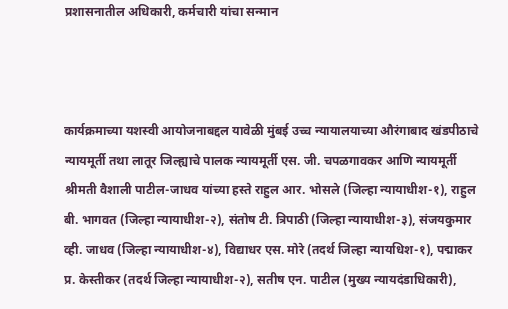प्रशासनातील अधिकारी, कर्मचारी यांचा सन्मान



कार्यक्रमाच्या यशस्वी आयोजनाबद्दल यावेळी मुंबई उच्च न्यायालयाच्या औरंगाबाद खंडपीठाचे न्यायमूर्ती तथा लातूर जिल्ह्याचे पालक न्यायमूर्ती एस. जी. चपळगावकर आणि न्यायमूर्ती श्रीमती वैशाली पाटील-जाधव यांच्या हस्ते राहुल आर. भोसले (जिल्हा न्यायाधीश-१), राहुल बी. भागवत (जिल्हा न्यायाधीश-२), संतोष टी. त्रिपाठी (जिल्हा न्यायाधीश-३), संजयकुमार व्ही. जाधव (जिल्हा न्यायाधीश-४), विद्याधर एस. मोरे (तदर्थ जिल्हा न्यायधिश-१), पद्माकर प्र. केस्तीकर (तदर्थ जिल्हा न्यायाधीश-२), सतीष एन. पाटील (मुख्य न्यायदंडाधिकारी),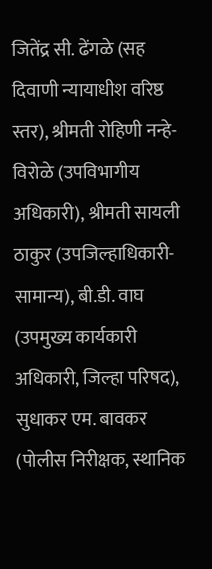जितेंद्र सी. ढेंगळे (सह दिवाणी न्यायाधीश वरिष्ठ स्तर), श्रीमती रोहिणी नन्हे-विरोळे (उपविभागीय अधिकारी), श्रीमती सायली ठाकुर (उपजिल्हाधिकारी-सामान्य), बी.डी. वाघ (उपमुख्य कार्यकारी अधिकारी, जिल्हा परिषद), सुधाकर एम. बावकर (पोलीस निरीक्षक, स्थानिक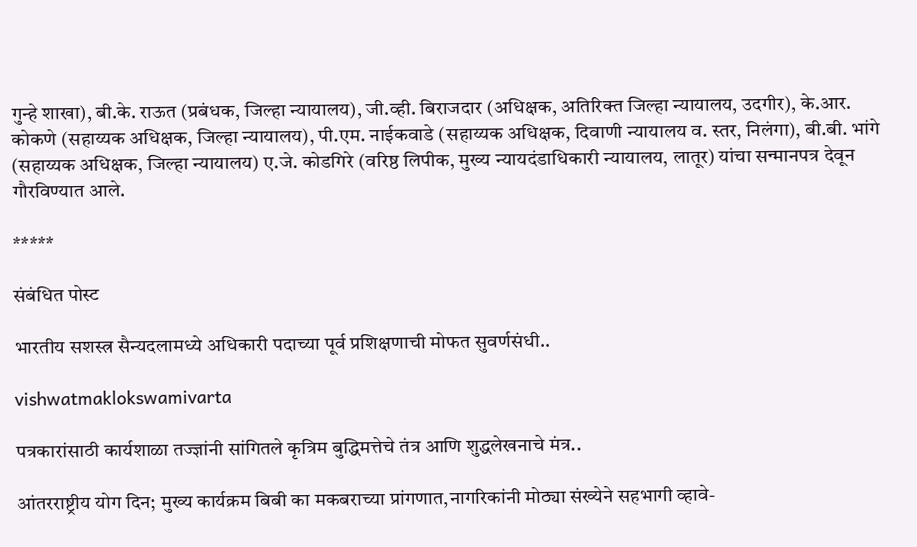गुन्हे शाखा), बी.के. राऊत (प्रबंधक, जिल्हा न्यायालय), जी.व्ही. बिराजदार (अधिक्षक, अतिरिक्त जिल्हा न्यायालय, उदगीर), के.आर. कोकणे (सहाय्यक अधिक्षक, जिल्हा न्यायालय), पी.एम. नाईकवाडे (सहाय्यक अधिक्षक, दिवाणी न्यायालय व. स्तर, निलंगा), बी.बी. भांगे (सहाय्यक अधिक्षक, जिल्हा न्यायालय) ए.जे. कोडगिरे (वरिष्ठ लिपीक, मुख्य न्यायदंडाधिकारी न्यायालय, लातूर) यांचा सन्मानपत्र देवून गौरविण्यात आले.

*****

संबंधित पोस्ट

भारतीय सशस्त्र सैन्यदलामध्ये अधिकारी पदाच्या पूर्व प्रशिक्षणाची मोफत सुवर्णसंधी..

vishwatmaklokswamivarta

पत्रकारांसाठी कार्यशाळा तज्ज्ञांनी सांगितले कृत्रिम बुद्धिमत्तेचे तंत्र आणि शुद्धलेखनाचे मंत्र..

आंतरराष्ट्रीय योग दिन; मुख्य कार्यक्रम बिबी का मकबराच्या प्रांगणात,नागरिकांनी मोठ्या संख्येने सहभागी व्हावे-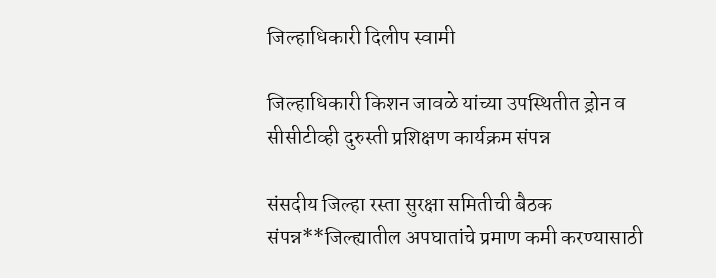जिल्हाधिकारी दिलीप स्वामी

जिल्हाधिकारी किशन जावळे यांच्या उपस्थितीत ड्रोन व सीसीटीव्ही दुरुस्ती प्रशिक्षण कार्यक्रम संपन्न

संसदीय जिल्हा रस्ता सुरक्षा समितीची बैठक संपन्न**जिल्ह्यातील अपघातांचे प्रमाण कमी करण्यासाठी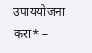उपाययोजना करा* –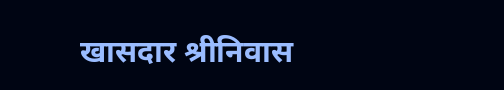खासदार श्रीनिवास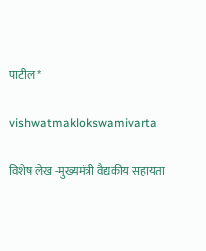पाटील*

vishwatmaklokswamivarta

विशेष लेख -मुख्यमंत्री वैद्यकीय सहायता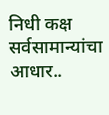निधी कक्ष सर्वसामान्यांचा आधार..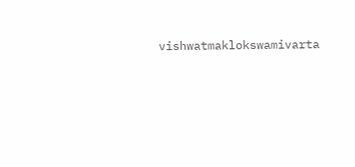vishwatmaklokswamivarta